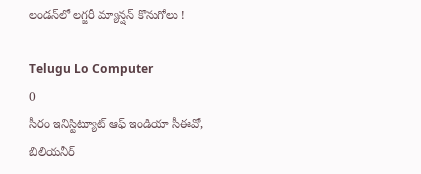లండన్‌లో లగ్జరీ మ్యాన్షన్ కొనుగోలు !

Telugu Lo Computer
0
సీరం ఇనిస్టిట్యూట్ ఆఫ్ ఇండియా సీఈవో, బిలియనీర్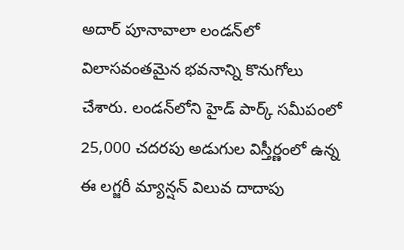అదార్‌ పూనావాలా లండన్‌లో విలాసవంతమైన భవనాన్ని కొనుగోలు చేశారు. లండన్‌లోని హైడ్ పార్క్ సమీపంలో 25,000 చదరపు అడుగుల విస్తీర్ణంలో ఉన్న ఈ లగ్జరీ మ్యాన్షన్ విలువ దాదాపు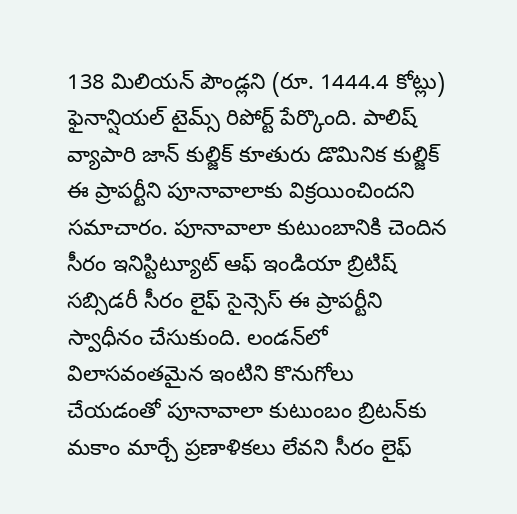138 మిలియన్ పౌండ్లని (రూ. 1444.4 కోట్లు) ఫైనాన్షియల్ టైమ్స్ రిపోర్ట్ పేర్కొంది. పాలిష్ వ్యాపారి జాన్ కుల్జిక్ కూతురు డొమినిక కుల్జిక్ ఈ ప్రాపర్టీని పూనావాలాకు విక్రయించిందని సమాచారం. పూనావాలా కుటుంబానికి చెందిన సీరం ఇనిస్టిట్యూట్ ఆఫ్ ఇండియా బ్రిటిష్ సబ్సిడరీ సీరం లైఫ్ సైన్సెస్ ఈ ప్రాపర్టీని స్వాధీనం చేసుకుంది. లండన్‌లో విలాసవంతమైన ఇంటిని కొనుగోలు చేయడంతో పూనావాలా కుటుంబం బ్రిటన్‌కు మకాం మార్చే ప్రణాళికలు లేవని సీరం లైఫ్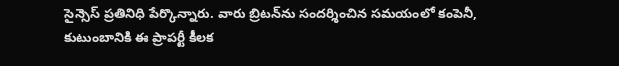సైన్సెస్ ప్రతినిధి పేర్కొన్నారు. వారు బ్రిటన్‌ను సందర్శించిన సమయంలో కంపెనీ, కుటుంబానికి ఈ ప్రాపర్టీ కీలక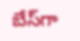బేస్‌గా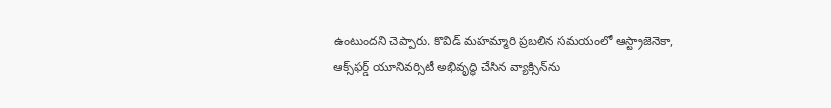ఉంటుందని చెప్పారు. కొవిడ్ మహమ్మారి ప్రబలిన సమయంలో ఆస్ట్రాజెనెకా, ఆక్స్‌ఫర్డ్ యూనివర్సిటీ అభివృద్ధి చేసిన వ్యాక్సిన్‌ను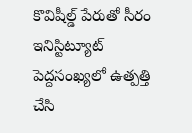కొవిషీల్డ్‌ పేరుతో సీరం ఇనిస్టిట్యూట్ పెద్దసంఖ్యలో ఉత్పత్తి చేసి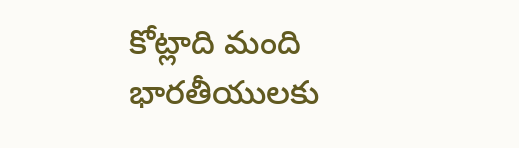కోట్లాది మంది భారతీయులకు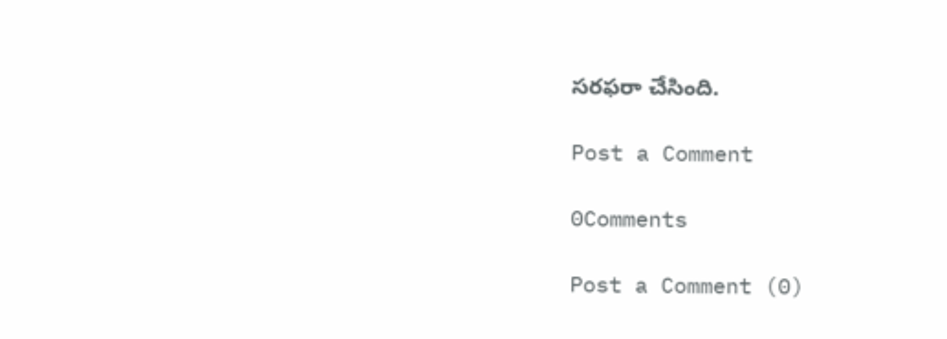సరఫరా చేసింది.

Post a Comment

0Comments

Post a Comment (0)